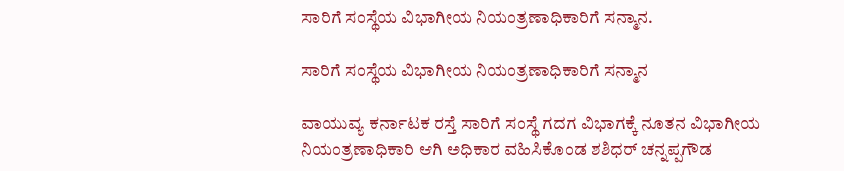ಸಾರಿಗೆ ಸಂಸ್ಥೆಯ ವಿಭಾಗೀಯ ನಿಯಂತ್ರಣಾಧಿಕಾರಿಗೆ ಸನ್ಮಾನ.

ಸಾರಿಗೆ ಸಂಸ್ಥೆಯ ವಿಭಾಗೀಯ ನಿಯಂತ್ರಣಾಧಿಕಾರಿಗೆ ಸನ್ಮಾನ

ವಾಯುವ್ಯ ಕರ್ನಾಟಕ ರಸ್ತೆ ಸಾರಿಗೆ ಸಂಸ್ಥೆ ಗದಗ ವಿಭಾಗಕ್ಕೆ ನೂತನ ವಿಭಾಗೀಯ ನಿಯಂತ್ರಣಾಧಿಕಾರಿ ಆಗಿ ಅಧಿಕಾರ ವಹಿಸಿಕೊಂಡ ಶಶಿಧರ್ ಚನ್ನಪ್ಪಗೌಡ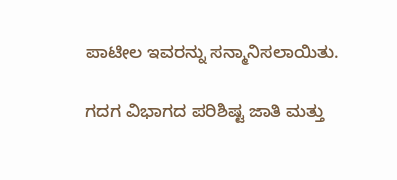ಪಾಟೀಲ ಇವರನ್ನು ಸನ್ಮಾನಿಸಲಾಯಿತು.

ಗದಗ ವಿಭಾಗದ ಪರಿಶಿಷ್ಟ ಜಾತಿ ಮತ್ತು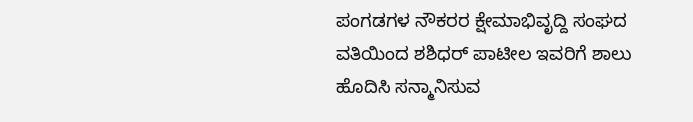ಪಂಗಡಗಳ ನೌಕರರ ಕ್ಷೇಮಾಭಿವೃದ್ದಿ ಸಂಘದ ವತಿಯಿಂದ ಶಶಿಧರ್ ಪಾಟೀಲ ಇವರಿಗೆ ಶಾಲು ಹೊದಿಸಿ ಸನ್ಮಾನಿಸುವ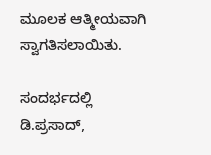ಮೂಲಕ ಆತ್ಮೀಯವಾಗಿ ಸ್ವಾಗತಿಸಲಾಯಿತು.

ಸಂದರ್ಭದಲ್ಲಿ ಡಿ.ಪ್ರಸಾದ್,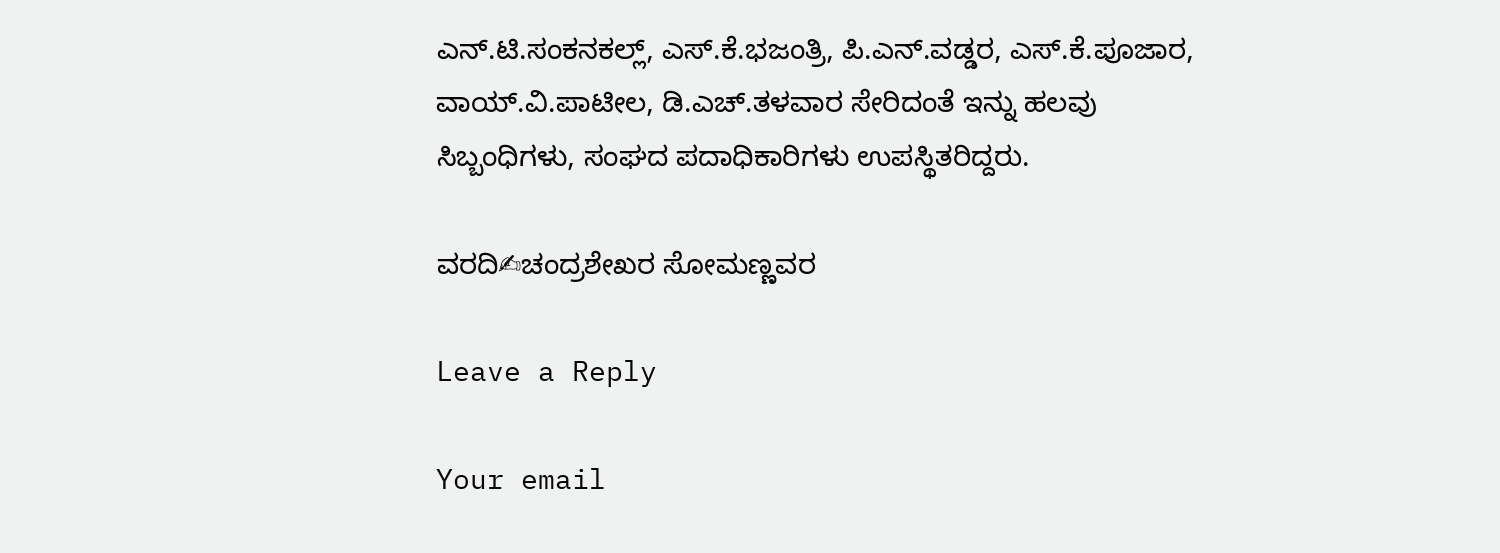ಎನ್.ಟಿ.ಸಂಕನಕಲ್ಲ್, ಎಸ್.ಕೆ.ಭಜಂತ್ರಿ, ಪಿ.ಎನ್.ವಡ್ಡರ, ಎಸ್.ಕೆ.ಪೂಜಾರ, ವಾಯ್.ವಿ.ಪಾಟೀಲ, ಡಿ.ಎಚ್.ತಳವಾರ ಸೇರಿದಂತೆ ಇನ್ನು ಹಲವು ಸಿಬ್ಬಂಧಿಗಳು, ಸಂಘದ ಪದಾಧಿಕಾರಿಗಳು ಉಪಸ್ಥಿತರಿದ್ದರು.

ವರದಿ✍ಚಂದ್ರಶೇಖರ ಸೋಮಣ್ಣವರ

Leave a Reply

Your email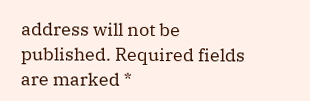address will not be published. Required fields are marked *